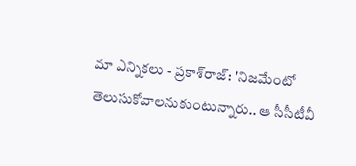మా ఎన్నికలు - ప్రకాశ్‌రాజ్: 'నిజమేంటో తెలుసుకోవాలనుకుంటున్నారు.. ఆ సీసీటీవీ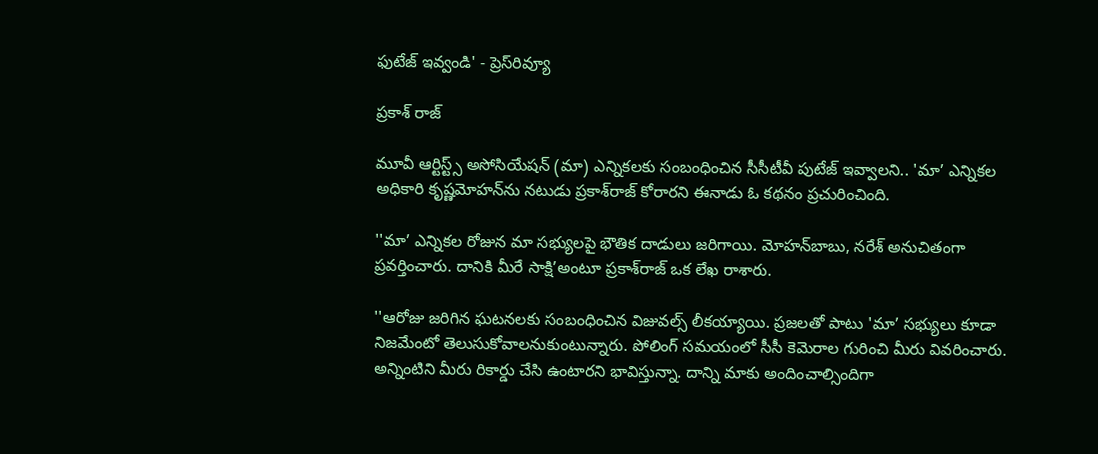ఫుటేజ్‌ ఇవ్వండి' - ప్రెస్‌రివ్యూ

ప్రకాశ్ రాజ్

మూవీ ఆర్టిస్ట్స్‌ అసోసియేషన్‌ (మా) ఎన్నికలకు సంబంధించిన సీసీటీవీ పుటేజ్‌ ఇవ్వాలని.. 'మా’ ఎన్నికల అధికారి కృష్ణమోహన్‌ను నటుడు ప్రకాశ్‌రాజ్‌ కోరారని ఈనాడు ఓ కథనం ప్రచురించింది.

''మా’ ఎన్నికల రోజున మా సభ్యులపై భౌతిక దాడులు జరిగాయి. మోహన్‌బాబు, నరేశ్‌ అనుచితంగా ప్రవర్తించారు. దానికి మీరే సాక్షి’అంటూ ప్రకాశ్‌రాజ్ ఒక లేఖ రాశారు.

''ఆరోజు జరిగిన ఘటనలకు సంబంధించిన విజువల్స్‌ లీకయ్యాయి. ప్రజలతో పాటు 'మా’ సభ్యులు కూడా నిజమేంటో తెలుసుకోవాలనుకుంటున్నారు. పోలింగ్‌ సమయంలో సీసీ కెమెరాల గురించి మీరు వివరించారు. అన్నింటిని మీరు రికార్డు చేసి ఉంటారని భావిస్తున్నా. దాన్ని మాకు అందించాల్సిందిగా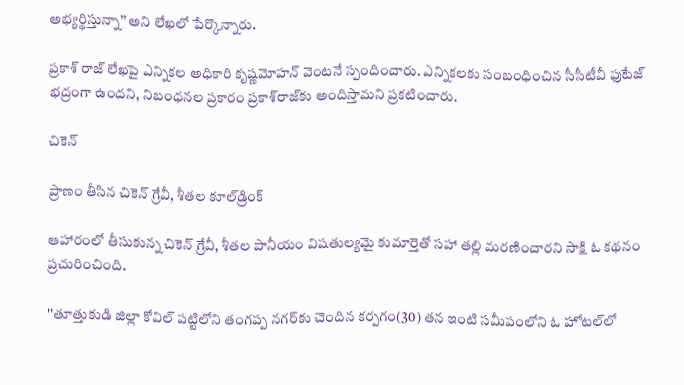అభ్యర్థిస్తున్నా’’ అని లేఖలో పేర్కొన్నారు.

ప్రకాశ్‌ రాజ్‌ లేఖపై ఎన్నికల అధికారి కృష్ణమోహన్‌ వెంటనే స్పందించారు. ఎన్నికలకు సంబంధించిన సీసీటీవీ ఫుటేజ్‌ భద్రంగా ఉందని, నిబంధనల ప్రకారం ప్రకాశ్‌రాజ్‌కు అందిస్తామని ప్రకటించారు.

చికెన్

ప్రాణం తీసిన చికెన్‌ గ్రేవీ, శీతల కూల్‌డ్రింక్

ఆహారంలో తీసుకున్న చికెన్‌ గ్రేవీ, శీతల పానీయం విషతుల్యమై కుమార్తెతో సహా తల్లి మరణించారని సాక్షి ఓ కథనం ప్రచురించింది.

''తూత్తుకుడి జిల్లా కోవిల్‌ పట్టిలోని తంగప్ప నగర్‌కు చెందిన కర్పగం(30) తన ఇంటి సమీపంలోని ఓ హోటల్‌లో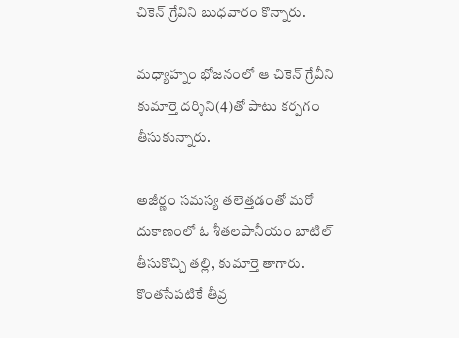చికెన్‌ గ్రేవిని బుధవారం కొన్నారు.

మధ్యాహ్నం భోజనంలో ఆ చికెన్‌ గ్రేవీని కుమార్తె దర్శిని(4)తో పాటు కర్పగం తీసుకున్నారు.

అజీర్ణం సమస్య తలెత్తడంతో మరో దుకాణంలో ఓ శీతలపానీయం బాటిల్‌ తీసుకొచ్చి తల్లి, కుమార్తె తాగారు. కొంతసేపటికే తీవ్ర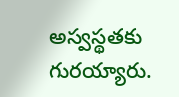అస్వస్థతకు గురయ్యారు.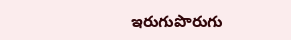ఇరుగుపొరుగు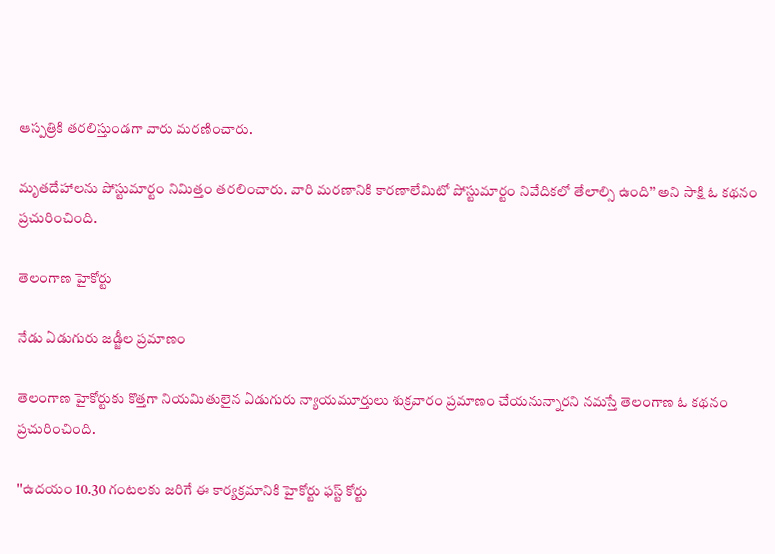ఆస్పత్రికి తరలిస్తుండగా వారు మరణించారు.

మృతదేహాలను పోస్టుమార్టం నిమిత్తం తరలించారు. వారి మరణానికి కారణాలేమిటో పోస్టుమార్టం నివేదికలో తేలాల్సి ఉంది’’ అని సాక్షి ఓ కథనం ప్రచురించింది.

తెలంగాణ హైకోర్టు

నేడు ఏడుగురు జడ్జీల ప్రమాణం

తెలంగాణ హైకోర్టుకు కొత్తగా నియమితులైన ఏడుగురు న్యాయమూర్తులు శుక్రవారం ప్రమాణం చేయనున్నారని నమస్తే తెలంగాణ ఓ కథనం ప్రచురించింది.

''ఉదయం 10.30 గంటలకు జరిగే ఈ కార్యక్రమానికి హైకోర్టు ఫస్ట్‌ కోర్టు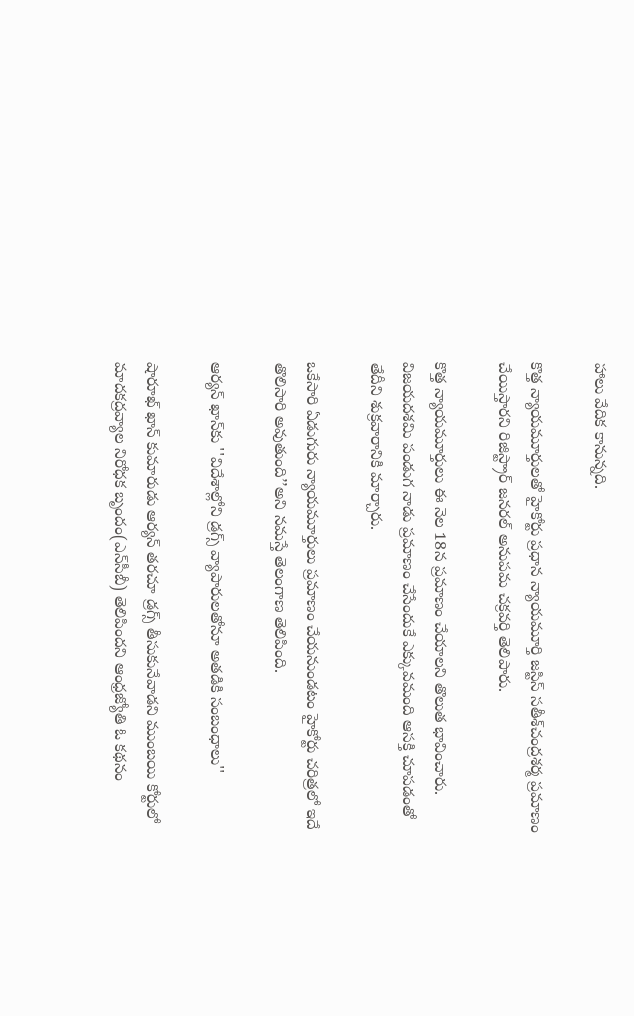హాలు వేదిక కానున్నది.

కొత్త న్యాయమూర్తులతో హైకోర్టు ప్రధాన న్యాయమూర్తి జస్టిస్‌ సతీశ్‌చంద్రశర్మ ప్రమాణం చేయిస్తారని రిజిస్ట్రార్‌ జనరల్‌ అనుపమ చక్రవర్తి తెలిపారు.

కొత్త న్యాయమూర్తులు ఈ నెల 18న ప్రమాణం చేయాలని తొలుత భావించారు. విజయదశమి పండుగ నాడు ప్రమాణం చేసేందుకే ఎక్కువమంది ఆసక్తి చూపడంతో తేదీని శుక్రవారానికి మార్చారు.

ఒకేసారి ఏడుగురు న్యాయమూర్తులు ప్రమాణం చేయనుండటం హైకోర్టు చరిత్రలో ఇదే తొలిసారి అవుతుంది’’అని నమస్తే తెలంగాణ తెలిపింది.

ఆర్యన్‌ ఖాన్‌కు ''విదేశాల్లోని డ్రగ్స్ వ్యాపారులతోనూ అతడికి సంబంధాలు''

షారూఖ్‌ ఖాన్‌ కుమారుడు ఆర్యన్‌ తరచూ డ్రగ్స్‌ తీసుకునేవాడని ముంబయి కోర్టులో మాదకద్రవ్యాల నిరోధక బృందం(ఎన్‌సీబీ) తెలిపిందని ఆంధ్రజ్యోతి ఓ కథనం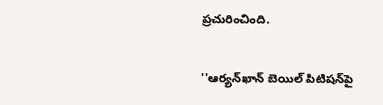ప్రచురించింది.

''ఆర్యన్‌ఖాన్‌ బెయిల్‌ పిటిషన్‌పై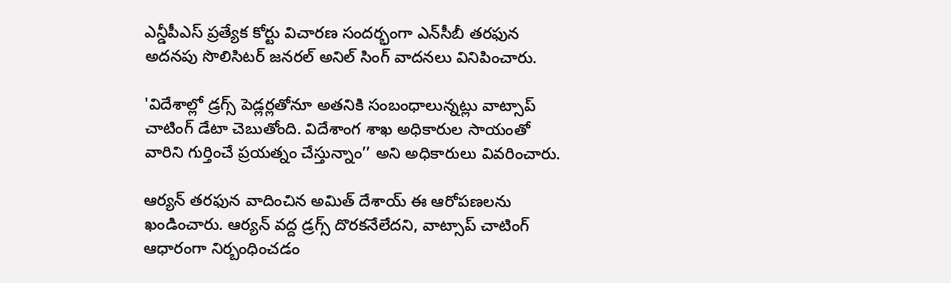ఎన్డీపీఎస్‌ ప్రత్యేక కోర్టు విచారణ సందర్భంగా ఎన్‌సీబీ తరఫున అదనపు సొలిసిటర్‌ జనరల్‌ అనిల్‌ సింగ్‌ వాదనలు వినిపించారు.

'విదేశాల్లో డ్రగ్స్‌ పెడ్లర్లతోనూ అతనికి సంబంధాలున్నట్లు వాట్సాప్‌ చాటింగ్‌ డేటా చెబుతోంది. విదేశాంగ శాఖ అధికారుల సాయంతో వారిని గుర్తించే ప్రయత్నం చేస్తున్నాం’’ అని అధికారులు వివరించారు.

ఆర్యన్‌ తరఫున వాదించిన అమిత్‌ దేశాయ్‌ ఈ ఆరోపణలను ఖండించారు. ఆర్యన్‌ వద్ద డ్రగ్స్‌ దొరకనేలేదని, వాట్సాప్‌ చాటింగ్‌ ఆధారంగా నిర్బంధించడం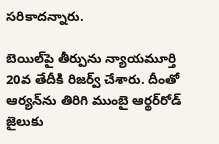సరికాదన్నారు.

బెయిల్‌పై తీర్పును న్యాయమూర్తి 20వ తేదీకి రిజర్వ్‌ చేశారు. దీంతో ఆర్యన్‌ను తిరిగి ముంబై ఆర్థర్‌రోడ్‌ జైలుకు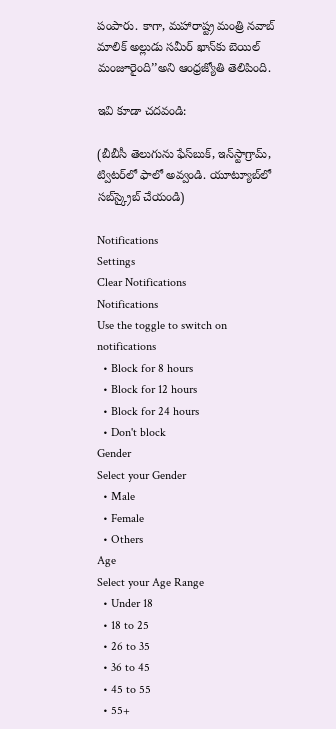పంపారు. కాగా, మహారాష్ట్ర మంత్రి నవాబ్‌ మాలిక్‌ అల్లుడు సమీర్‌ ఖాన్‌కు బెయిల్‌ మంజూరైంది’’అని ఆంధ్రజ్యోతి తెలిపింది.

ఇవి కూడా చదవండి:

(బీబీసీ తెలుగును ఫేస్‌బుక్, ఇన్‌స్టాగ్రామ్‌, ట్విటర్‌లో ఫాలో అవ్వండి. యూట్యూబ్‌లో సబ్‌స్క్రైబ్ చేయండి)

Notifications
Settings
Clear Notifications
Notifications
Use the toggle to switch on notifications
  • Block for 8 hours
  • Block for 12 hours
  • Block for 24 hours
  • Don't block
Gender
Select your Gender
  • Male
  • Female
  • Others
Age
Select your Age Range
  • Under 18
  • 18 to 25
  • 26 to 35
  • 36 to 45
  • 45 to 55
  • 55+